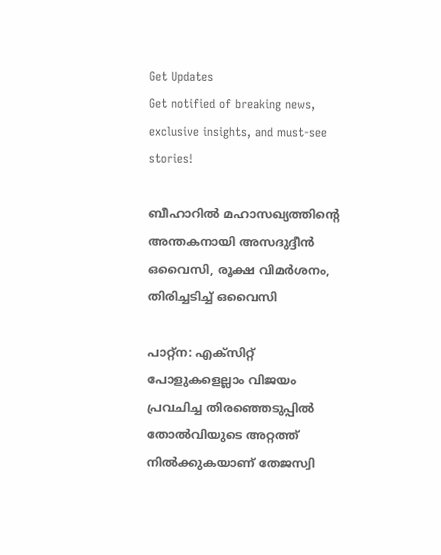Get Updates
Get notified of breaking news, exclusive insights, and must-see stories!

ബീഹാറിൽ മഹാസഖ്യത്തിന്റെ അന്തകനായി അസദുദ്ദീന്‍ ഒവൈസി, രൂക്ഷ വിമർശനം, തിരിച്ചടിച്ച് ഒവൈസി

പാറ്റ്‌ന: എക്‌സിറ്റ് പോളുകളെല്ലാം വിജയം പ്രവചിച്ച തിരഞ്ഞെടുപ്പില്‍ തോല്‍വിയുടെ അറ്റത്ത് നില്‍ക്കുകയാണ് തേജസ്വി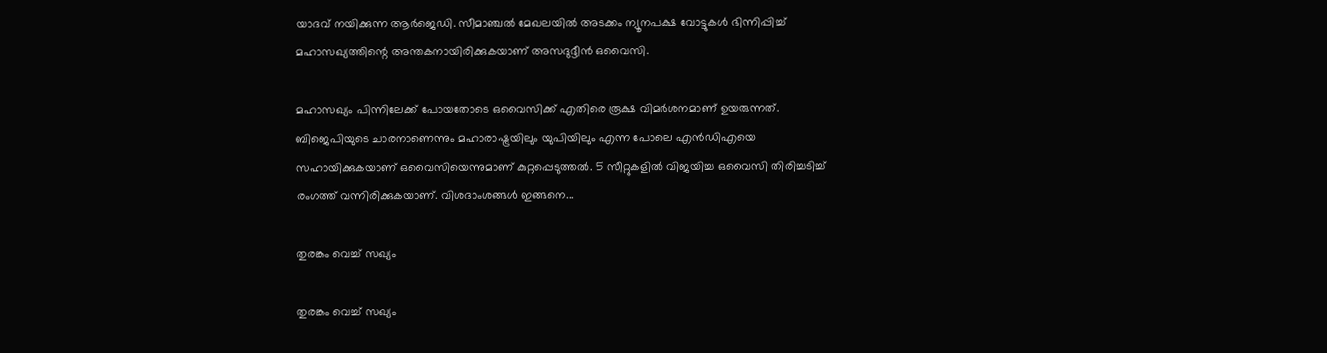യാദവ് നയിക്കുന്ന ആര്‍ജെഡി. സീമാഞ്ചല്‍ മേഖലയില്‍ അടക്കം ന്യൂനപക്ഷ വോട്ടുകള്‍ ഭിന്നിപ്പിച്ച് മഹാസഖ്യത്തിന്റെ അന്തകനായിരിക്കുകയാണ് അസദുദ്ദീന്‍ ഒവൈസി.

മഹാസഖ്യം പിന്നിലേക്ക് പോയതോടെ ഒവൈസിക്ക് എതിരെ രൂക്ഷ വിമര്‍ശനമാണ് ഉയരുന്നത്. ബിജെപിയുടെ ചാരനാണെന്നും മഹാരാഷ്ട്രയിലും യുപിയിലും എന്ന പോലെ എന്‍ഡിഎയെ സഹായിക്കുകയാണ് ഒവൈസിയെന്നുമാണ് കുറ്റപ്പെടുത്തല്‍. 5 സീറ്റുകളില്‍ വിജയിച്ച ഒവൈസി തിരിച്ചടിച്ച് രംഗത്ത് വന്നിരിക്കുകയാണ്. വിശദാംശങ്ങള്‍ ഇങ്ങനെ...

തുരങ്കം വെച്ച് സഖ്യം

തുരങ്കം വെച്ച് സഖ്യം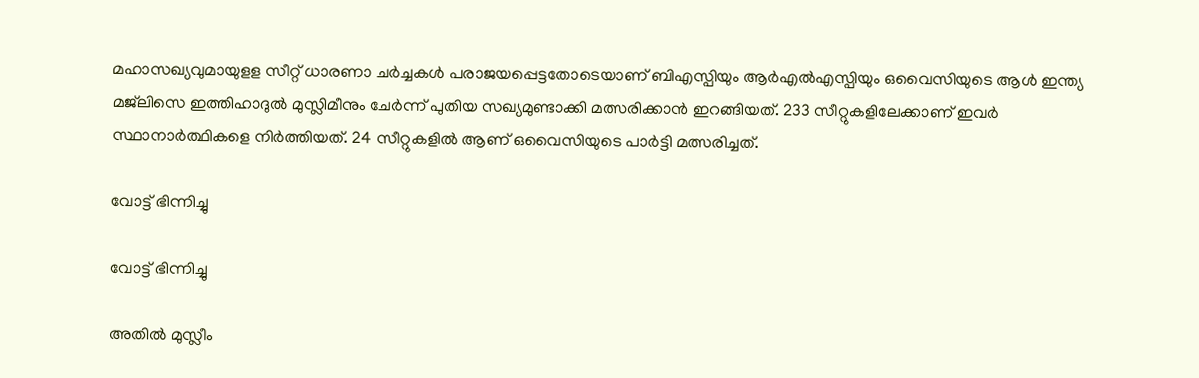മഹാസഖ്യവുമായുളള സീറ്റ് ധാരണാ ചര്‍ച്ചകള്‍ പരാജയപ്പെട്ടതോടെയാണ് ബിഎസ്പിയും ആര്‍എല്‍എസ്പിയും ഒവൈസിയുടെ ആള്‍ ഇന്ത്യ മജ്‌ലിസെ ഇത്തിഹാദുല്‍ മുസ്ലിമീനും ചേര്‍ന്ന് പുതിയ സഖ്യമുണ്ടാക്കി മത്സരിക്കാന്‍ ഇറങ്ങിയത്. 233 സീറ്റുകളിലേക്കാണ് ഇവര്‍ സ്ഥാനാര്‍ത്ഥികളെ നിര്‍ത്തിയത്. 24 സീറ്റുകളില്‍ ആണ് ഒവൈസിയുടെ പാര്‍ട്ടി മത്സരിച്ചത്.

വോട്ട് ഭിന്നിച്ചു

വോട്ട് ഭിന്നിച്ചു

അതില്‍ മുസ്ലീം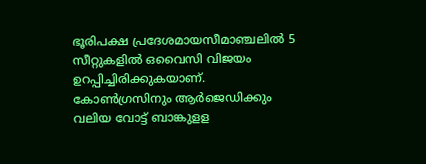ഭൂരിപക്ഷ പ്രദേശമായസീമാഞ്ചലില്‍ 5 സീറ്റുകളില്‍ ഒവൈസി വിജയം ഉറപ്പിച്ചിരിക്കുകയാണ്. കോണ്‍ഗ്രസിനും ആര്‍ജെഡിക്കും വലിയ വോട്ട് ബാങ്കുളള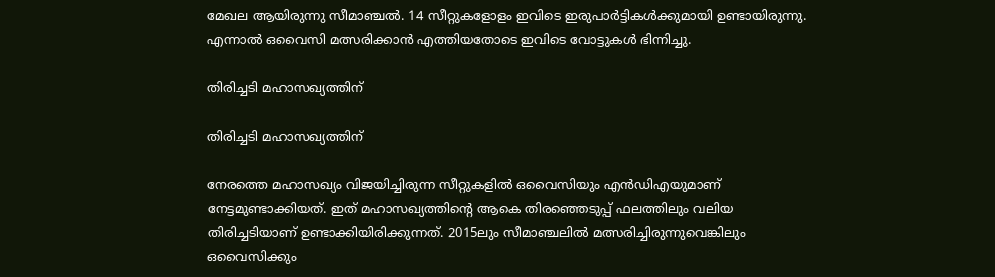മേഖല ആയിരുന്നു സീമാഞ്ചല്‍. 14 സീറ്റുകളോളം ഇവിടെ ഇരുപാര്‍ട്ടികള്‍ക്കുമായി ഉണ്ടായിരുന്നു. എന്നാല്‍ ഒവൈസി മത്സരിക്കാന്‍ എത്തിയതോടെ ഇവിടെ വോട്ടുകള്‍ ഭിന്നിച്ചു.

തിരിച്ചടി മഹാസഖ്യത്തിന്

തിരിച്ചടി മഹാസഖ്യത്തിന്

നേരത്തെ മഹാസഖ്യം വിജയിച്ചിരുന്ന സീറ്റുകളില്‍ ഒവൈസിയും എന്‍ഡിഎയുമാണ് നേട്ടമുണ്ടാക്കിയത്. ഇത് മഹാസഖ്യത്തിന്റെ ആകെ തിരഞ്ഞെടുപ്പ് ഫലത്തിലും വലിയ തിരിച്ചടിയാണ് ഉണ്ടാക്കിയിരിക്കുന്നത്. 2015ലും സീമാഞ്ചലില്‍ മത്സരിച്ചിരുന്നുവെങ്കിലും ഒവൈസിക്കും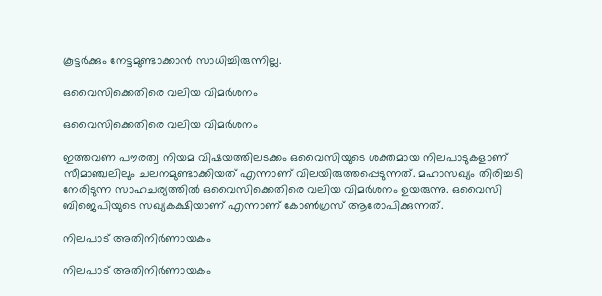കൂട്ടര്‍ക്കും നേട്ടമുണ്ടാക്കാന്‍ സാധിച്ചിരുന്നില്ല.

ഒവൈസിക്കെതിരെ വലിയ വിമര്‍ശനം

ഒവൈസിക്കെതിരെ വലിയ വിമര്‍ശനം

ഇത്തവണ പൗരത്വ നിയമ വിഷയത്തിലടക്കം ഒവൈസിയുടെ ശക്തമായ നിലപാടുകളാണ് സീമാഞ്ചലിലും ചലനമുണ്ടാക്കിയത് എന്നാണ് വിലയിരുത്തപ്പെടുന്നത്. മഹാസഖ്യം തിരിച്ചടി നേരിടുന്ന സാഹചര്യത്തില്‍ ഒവൈസിക്കെതിരെ വലിയ വിമര്‍ശനം ഉയരുന്നു. ഒവൈസി ബിജെപിയുടെ സഖ്യകക്ഷിയാണ് എന്നാണ് കോണ്‍ഗ്രസ് ആരോപിക്കുന്നത്.

നിലപാട് അതിനിര്‍ണായകം

നിലപാട് അതിനിര്‍ണായകം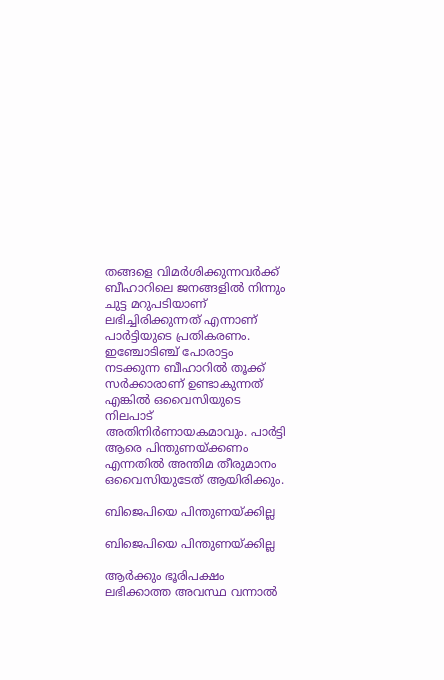തങ്ങളെ വിമര്‍ശിക്കുന്നവര്‍ക്ക് ബീഹാറിലെ ജനങ്ങളില്‍ നിന്നും ചുട്ട മറുപടിയാണ് ലഭിച്ചിരിക്കുന്നത് എന്നാണ് പാര്‍ട്ടിയുടെ പ്രതികരണം. ഇഞ്ചോടിഞ്ച് പോരാട്ടം നടക്കുന്ന ബീഹാറില്‍ തൂക്ക് സര്‍ക്കാരാണ് ഉണ്ടാകുന്നത് എങ്കില്‍ ഒവൈസിയുടെ നിലപാട് അതിനിര്‍ണായകമാവും. പാര്‍ട്ടി ആരെ പിന്തുണയ്ക്കണം എന്നതില്‍ അന്തിമ തീരുമാനം ഒവൈസിയുടേത് ആയിരിക്കും.

ബിജെപിയെ പിന്തുണയ്ക്കില്ല

ബിജെപിയെ പിന്തുണയ്ക്കില്ല

ആര്‍ക്കും ഭൂരിപക്ഷം ലഭിക്കാത്ത അവസ്ഥ വന്നാല്‍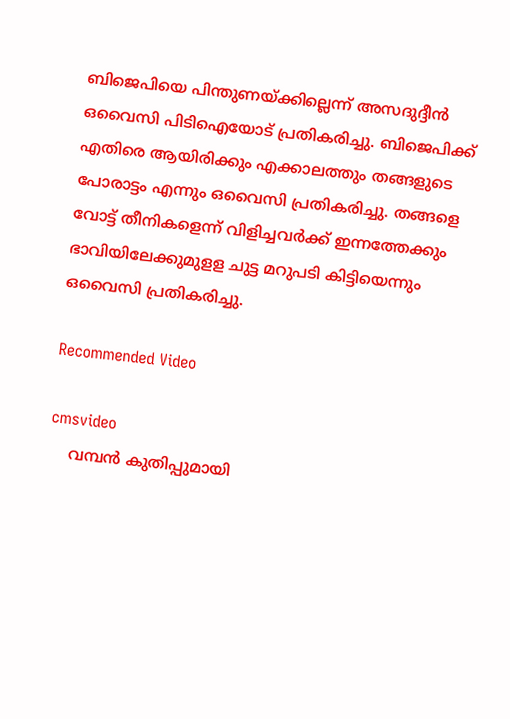ബിജെപിയെ പിന്തുണയ്ക്കില്ലെന്ന് അസദുദ്ദീന്‍ ഒവൈസി പിടിഐയോട് പ്രതികരിച്ചു. ബിജെപിക്ക് എതിരെ ആയിരിക്കും എക്കാലത്തും തങ്ങളുടെ പോരാട്ടം എന്നും ഒവൈസി പ്രതികരിച്ചു. തങ്ങളെ വോട്ട് തീനികളെന്ന് വിളിച്ചവര്‍ക്ക് ഇന്നത്തേക്കും ഭാവിയിലേക്കുമുളള ചുട്ട മറുപടി കിട്ടിയെന്നും ഒവൈസി പ്രതികരിച്ചു.

Recommended Video

cmsvideo
    വമ്പന്‍ കുതിപ്പുമായി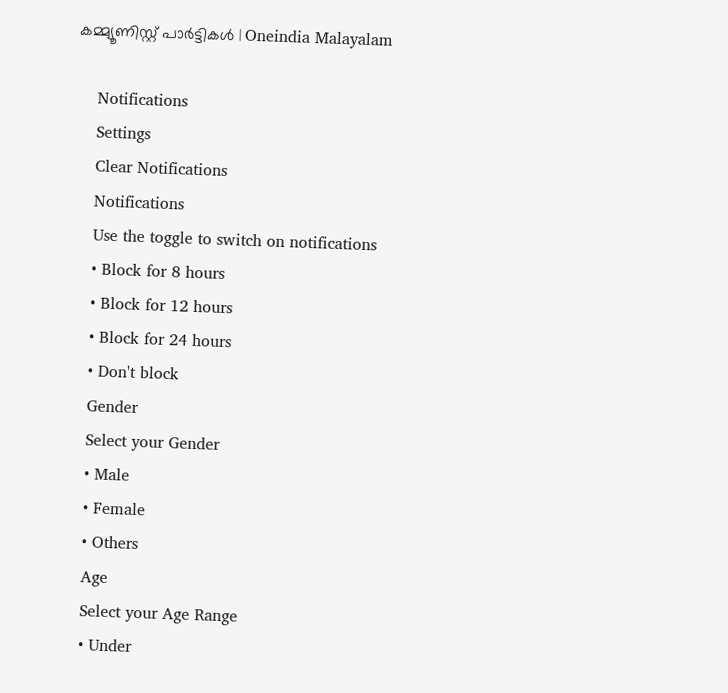കമ്മ്യൂണിസ്റ്റ് പാര്‍ട്ടികള്‍ | Oneindia Malayalam

    Notifications
    Settings
    Clear Notifications
    Notifications
    Use the toggle to switch on notifications
    • Block for 8 hours
    • Block for 12 hours
    • Block for 24 hours
    • Don't block
    Gender
    Select your Gender
    • Male
    • Female
    • Others
    Age
    Select your Age Range
    • Under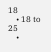18
    • 18 to 25
    •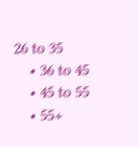26 to 35
    • 36 to 45
    • 45 to 55
    • 55+